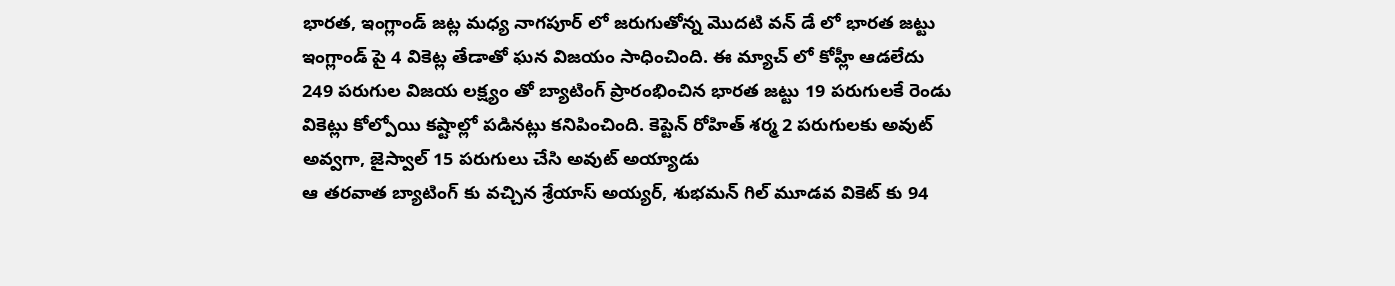భారత, ఇంగ్లాండ్ జట్ల మధ్య నాగపూర్ లో జరుగుతోన్న మొదటి వన్ డే లో భారత జట్టు ఇంగ్లాండ్ పై 4 వికెట్ల తేడాతో ఘన విజయం సాధించింది. ఈ మ్యాచ్ లో కోహ్లీ ఆడలేదు
249 పరుగుల విజయ లక్ష్యం తో బ్యాటింగ్ ప్రారంభించిన భారత జట్టు 19 పరుగులకే రెండు వికెట్లు కోల్పోయి కష్టాల్లో పడినట్లు కనిపించింది. కెప్టెన్ రోహిత్ శర్మ 2 పరుగులకు అవుట్ అవ్వగా, జైస్వాల్ 15 పరుగులు చేసి అవుట్ అయ్యాడు
ఆ తరవాత బ్యాటింగ్ కు వచ్చిన శ్రేయాస్ అయ్యర్, శుభమన్ గిల్ మూడవ వికెట్ కు 94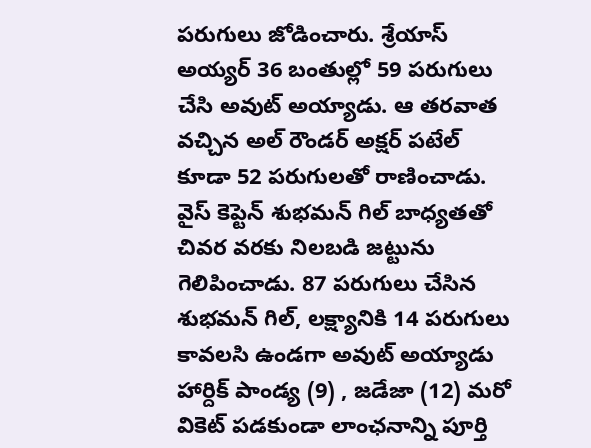పరుగులు జోడించారు. శ్రేయాస్ అయ్యర్ 36 బంతుల్లో 59 పరుగులు చేసి అవుట్ అయ్యాడు. ఆ తరవాత వచ్చిన అల్ రౌండర్ అక్షర్ పటేల్ కూడా 52 పరుగులతో రాణించాడు.
వైస్ కెప్టెన్ శుభమన్ గిల్ బాధ్యతతో చివర వరకు నిలబడి జట్టును గెలిపించాడు. 87 పరుగులు చేసిన శుభమన్ గిల్, లక్ష్యానికి 14 పరుగులు కావలసి ఉండగా అవుట్ అయ్యాడు
హార్దిక్ పాండ్య (9) , జడేజా (12) మరో వికెట్ పడకుండా లాంఛనాన్ని పూర్తి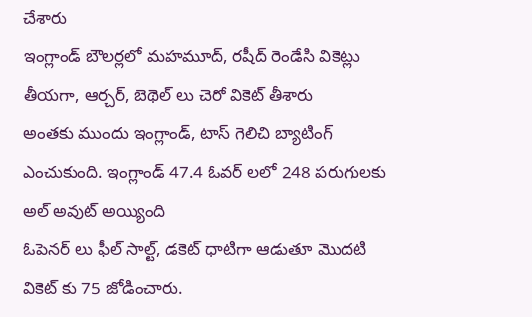చేశారు
ఇంగ్లాండ్ బౌలర్లలో మహమూద్, రషీద్ రెండేసి వికెట్లు తీయగా, ఆర్చర్, బెథెల్ లు చెరో వికెట్ తీశారు
అంతకు ముందు ఇంగ్లాండ్, టాస్ గెలిచి బ్యాటింగ్ ఎంచుకుంది. ఇంగ్లాండ్ 47.4 ఓవర్ లలో 248 పరుగులకు అల్ అవుట్ అయ్యింది
ఓపెనర్ లు ఫీల్ సాల్ట్, డకెట్ ధాటిగా ఆడుతూ మొదటి వికెట్ కు 75 జోడించారు.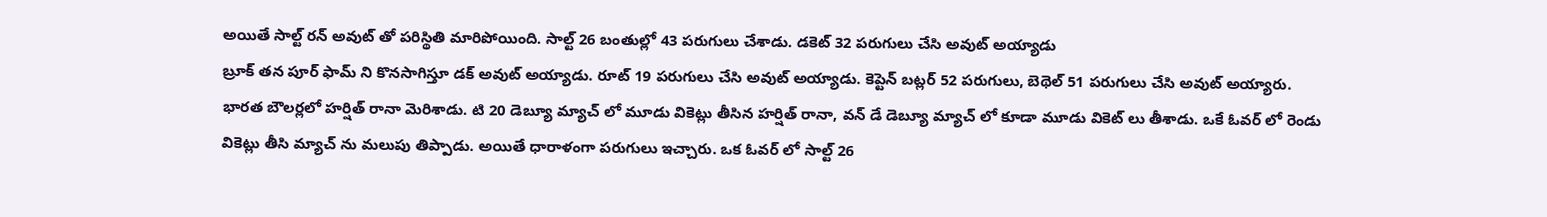అయితే సాల్ట్ రన్ అవుట్ తో పరిస్థితి మారిపోయింది. సాల్ట్ 26 బంతుల్లో 43 పరుగులు చేశాడు. డకెట్ 32 పరుగులు చేసి అవుట్ అయ్యాడు
బ్రూక్ తన పూర్ ఫామ్ ని కొనసాగిస్తూ డక్ అవుట్ అయ్యాడు. రూట్ 19 పరుగులు చేసి అవుట్ అయ్యాడు. కెప్టెన్ బట్లర్ 52 పరుగులు, బెథెల్ 51 పరుగులు చేసి అవుట్ అయ్యారు.
భారత బౌలర్లలో హర్షిత్ రానా మెరిశాడు. టి 20 డెబ్యూ మ్యాచ్ లో మూడు వికెట్లు తీసిన హర్షిత్ రానా, వన్ డే డెబ్యూ మ్యాచ్ లో కూడా మూడు వికెట్ లు తీశాడు. ఒకే ఓవర్ లో రెండు వికెట్లు తీసి మ్యాచ్ ను మలుపు తిప్పాడు. అయితే ధారాళంగా పరుగులు ఇచ్చారు. ఒక ఓవర్ లో సాల్ట్ 26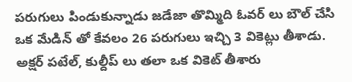పరుగులు పిండుకున్నాడు జడేజా తొమ్మిది ఓవర్ లు బౌల్ చేసి ఒక మేడిన్ తో కేవలం 26 పరుగులు ఇచ్చి 3 వికెట్లు తీశాడు. అక్షర్ పటేల్, కుల్దీప్ లు తలా ఒక వికెట్ తీశారు